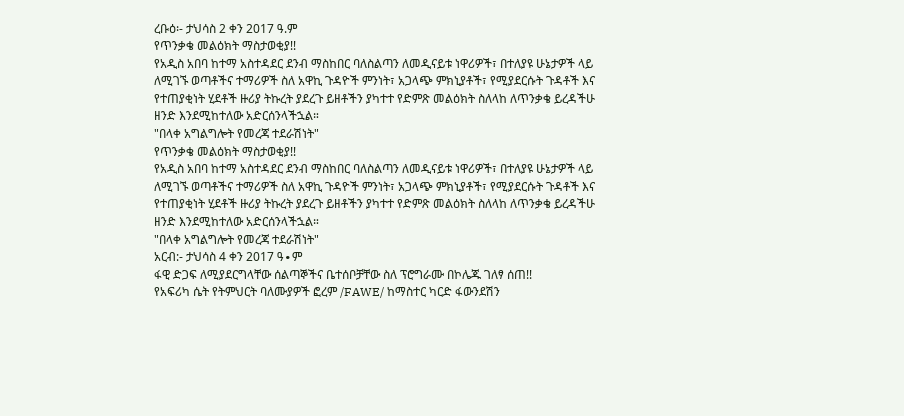ረቡዕ፡- ታህሳስ 2 ቀን 2017 ዓ.ም
የጥንቃቄ መልዕክት ማስታወቂያ!!
የአዲስ አበባ ከተማ አስተዳደር ደንብ ማስከበር ባለስልጣን ለመዲናይቱ ነዋሪዎች፣ በተለያዩ ሁኔታዎች ላይ ለሚገኙ ወጣቶችና ተማሪዎች ስለ አዋኪ ጉዳዮች ምንነት፣ አጋላጭ ምክኒያቶች፣ የሚያደርሱት ጉዳቶች እና የተጠያቂነት ሂደቶች ዙሪያ ትኩረት ያደረጉ ይዘቶችን ያካተተ የድምጽ መልዕክት ስለላከ ለጥንቃቄ ይረዳችሁ ዘንድ እንደሚከተለው አድርሰንላችኋል።
"በላቀ አግልግሎት የመረጃ ተደራሽነት"
የጥንቃቄ መልዕክት ማስታወቂያ!!
የአዲስ አበባ ከተማ አስተዳደር ደንብ ማስከበር ባለስልጣን ለመዲናይቱ ነዋሪዎች፣ በተለያዩ ሁኔታዎች ላይ ለሚገኙ ወጣቶችና ተማሪዎች ስለ አዋኪ ጉዳዮች ምንነት፣ አጋላጭ ምክኒያቶች፣ የሚያደርሱት ጉዳቶች እና የተጠያቂነት ሂደቶች ዙሪያ ትኩረት ያደረጉ ይዘቶችን ያካተተ የድምጽ መልዕክት ስለላከ ለጥንቃቄ ይረዳችሁ ዘንድ እንደሚከተለው አድርሰንላችኋል።
"በላቀ አግልግሎት የመረጃ ተደራሽነት"
አርብ:- ታህሳስ 4 ቀን 2017 ዓ∙ም
ፋዊ ድጋፍ ለሚያደርግላቸው ሰልጣኞችና ቤተሰቦቻቸው ስለ ፕሮግራሙ በኮሌጁ ገለፃ ሰጠ!!
የአፍሪካ ሴት የትምህርት ባለሙያዎች ፎረም /FAWE/ ከማስተር ካርድ ፋውንደሽን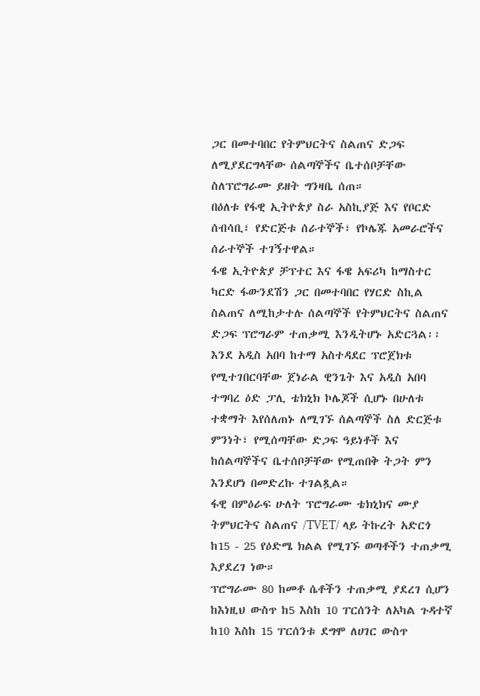ጋር በመተባበር የትምህርትና ስልጠና ድጋፍ ለሚያደርግላቸው ሰልጣኞችና ቤተሰቦቻቸው ስለፕሮግራሙ ይዘት ግንዛቤ ሰጠ።
በዕለቱ የፋዊ ኢትዮጵያ ስራ አስኪያጅ እና የቦርድ ሰብሳቢ፣ የድርጅቱ ሰራተኞች፣ የኮሌጁ አመራሮችና ሰራተኞች ተገኝተዋል።
ፋዌ ኢትዮጵያ ቻፕተር እና ፋዌ አፍሪካ ከማስተር ካርድ ፋውንደሽን ጋር በመተባበር የሃርድ ስኪል ስልጠና ለሚከታተሉ ሰልጣኞች የትምህርትና ስልጠና ድጋፍ ፕሮግራም ተጠቃሚ እንዲትሆኑ አድርጓል፡፡
እንደ አዲስ አበባ ከተማ አስተዳደር ፕሮጀክቱ የሚተገበርባቸው ጀነራል ዊንጌት እና አዲስ አበባ ተግባረ ዕድ ፓሊ ቴክኒክ ኮሌጆች ሲሆኑ በሁለቱ ተቋማት እየሰለጠኑ ለሚገኙ ሰልጣኞች ስለ ድርጅቱ ምንነት፣ የሚሰጣቸው ድጋፍ ዓይነቶች እና ከሰልጣኞችና ቤተሰቦቻቸው የሚጠበቅ ትጋት ምን እንደሆነ በመድረኩ ተገልጿል።
ፋዊ በምዕራፍ ሁለት ፕሮግራሙ ቴክኒክና ሙያ ትምህርትና ስልጠና /TVET/ ላይ ትኩረት አድርጎ ከ15 - 25 የዕድሜ ክልል የሚገኙ ወጣቶችን ተጠቃሚ እያደረገ ነው።
ፕሮግራሙ 80 ከመቶ ሴቶችን ተጠቃሚ ያደረገ ሲሆን ከእነዚህ ውስጥ ከ5 እስከ 10 ፐርሰንት ለአካል ጉዳተኛ ከ10 እስከ 15 ፐርሰንቱ ደግሞ ለሀገር ውስጥ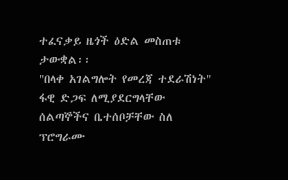ተፈናቃይ ዜጎች ዕድል መስጠቱ ታውቋል፡፡
"በላቀ አገልግሎት የመረጃ ተደራሽነት"
ፋዊ ድጋፍ ለሚያደርግላቸው ሰልጣኞችና ቤተሰቦቻቸው ስለ ፕሮግራሙ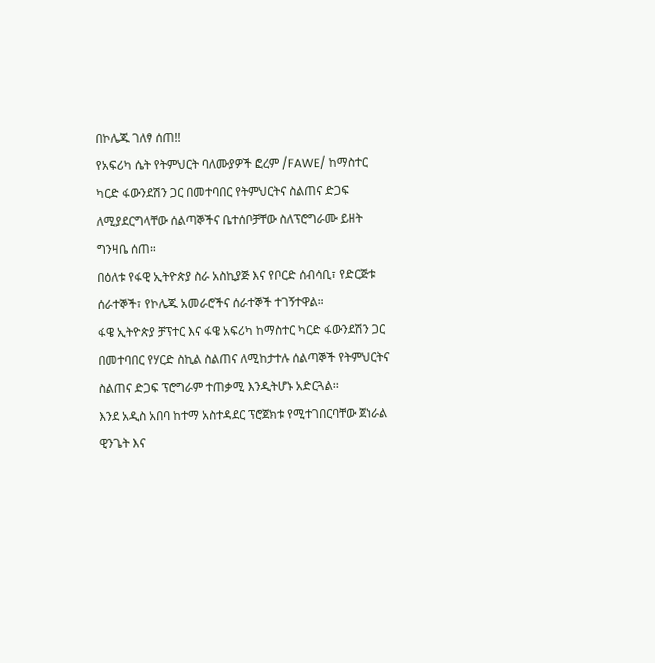በኮሌጁ ገለፃ ሰጠ!!
የአፍሪካ ሴት የትምህርት ባለሙያዎች ፎረም /FAWE/ ከማስተር ካርድ ፋውንደሽን ጋር በመተባበር የትምህርትና ስልጠና ድጋፍ ለሚያደርግላቸው ሰልጣኞችና ቤተሰቦቻቸው ስለፕሮግራሙ ይዘት ግንዛቤ ሰጠ።
በዕለቱ የፋዊ ኢትዮጵያ ስራ አስኪያጅ እና የቦርድ ሰብሳቢ፣ የድርጅቱ ሰራተኞች፣ የኮሌጁ አመራሮችና ሰራተኞች ተገኝተዋል።
ፋዌ ኢትዮጵያ ቻፕተር እና ፋዌ አፍሪካ ከማስተር ካርድ ፋውንደሽን ጋር በመተባበር የሃርድ ስኪል ስልጠና ለሚከታተሉ ሰልጣኞች የትምህርትና ስልጠና ድጋፍ ፕሮግራም ተጠቃሚ እንዲትሆኑ አድርጓል፡፡
እንደ አዲስ አበባ ከተማ አስተዳደር ፕሮጀክቱ የሚተገበርባቸው ጀነራል ዊንጌት እና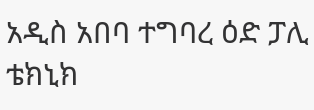አዲስ አበባ ተግባረ ዕድ ፓሊ ቴክኒክ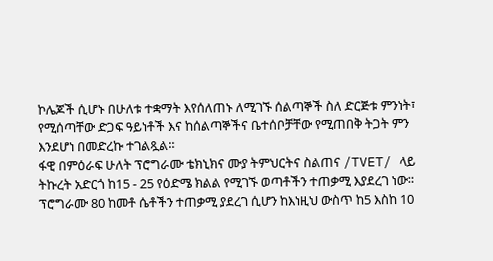ኮሌጆች ሲሆኑ በሁለቱ ተቋማት እየሰለጠኑ ለሚገኙ ሰልጣኞች ስለ ድርጅቱ ምንነት፣ የሚሰጣቸው ድጋፍ ዓይነቶች እና ከሰልጣኞችና ቤተሰቦቻቸው የሚጠበቅ ትጋት ምን እንደሆነ በመድረኩ ተገልጿል።
ፋዊ በምዕራፍ ሁለት ፕሮግራሙ ቴክኒክና ሙያ ትምህርትና ስልጠና /TVET/ ላይ ትኩረት አድርጎ ከ15 - 25 የዕድሜ ክልል የሚገኙ ወጣቶችን ተጠቃሚ እያደረገ ነው።
ፕሮግራሙ 80 ከመቶ ሴቶችን ተጠቃሚ ያደረገ ሲሆን ከእነዚህ ውስጥ ከ5 እስከ 10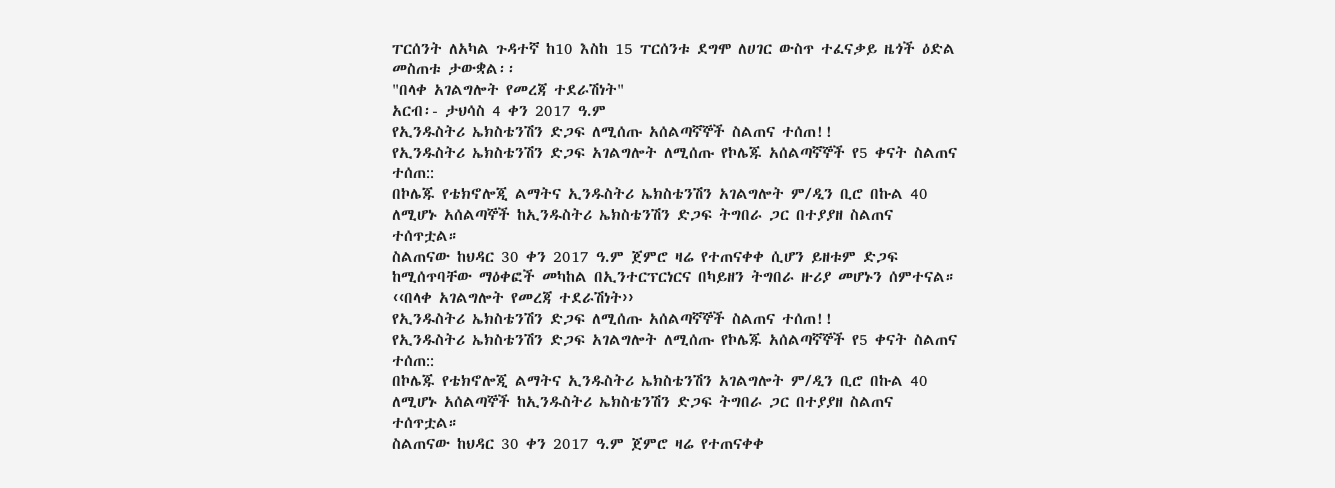ፐርሰንት ለአካል ጉዳተኛ ከ10 እስከ 15 ፐርሰንቱ ደግሞ ለሀገር ውስጥ ተፈናቃይ ዜጎች ዕድል መስጠቱ ታውቋል፡፡
"በላቀ አገልግሎት የመረጃ ተደራሽነት"
አርብ፡- ታህሳስ 4 ቀን 2017 ዓ.ም
የኢንዱስትሪ ኤክስቴንሽን ድጋፍ ለሚሰጡ አሰልጣኛኞች ስልጠና ተሰጠ!!
የኢንዱስትሪ ኤክስቴንሽን ድጋፍ አገልግሎት ለሚሰጡ የኮሌጁ አሰልጣኛኞች የ5 ቀናት ስልጠና ተሰጠ::
በኮሌጁ የቴክኖሎጂ ልማትና ኢንዱስትሪ ኤክስቴንሽን አገልግሎት ም/ዲን ቢሮ በኩል 40 ለሚሆኑ አሰልጣኞች ከኢንዱስትሪ ኤክስቴንሽን ድጋፍ ትግበራ ጋር በተያያዘ ስልጠና ተሰጥቷል።
ስልጠናው ከህዳር 30 ቀን 2017 ዓ.ም ጀምሮ ዛሬ የተጠናቀቀ ሲሆን ይዘቱም ድጋፍ ከሚሰጥባቸው ማዕቀፎች መካከል በኢንተርፕርነርና በካይዘን ትግበራ ዙሪያ መሆኑን ሰምተናል።
‹‹በላቀ አገልግሎት የመረጃ ተደራሽነት››
የኢንዱስትሪ ኤክስቴንሽን ድጋፍ ለሚሰጡ አሰልጣኛኞች ስልጠና ተሰጠ!!
የኢንዱስትሪ ኤክስቴንሽን ድጋፍ አገልግሎት ለሚሰጡ የኮሌጁ አሰልጣኛኞች የ5 ቀናት ስልጠና ተሰጠ::
በኮሌጁ የቴክኖሎጂ ልማትና ኢንዱስትሪ ኤክስቴንሽን አገልግሎት ም/ዲን ቢሮ በኩል 40 ለሚሆኑ አሰልጣኞች ከኢንዱስትሪ ኤክስቴንሽን ድጋፍ ትግበራ ጋር በተያያዘ ስልጠና ተሰጥቷል።
ስልጠናው ከህዳር 30 ቀን 2017 ዓ.ም ጀምሮ ዛሬ የተጠናቀቀ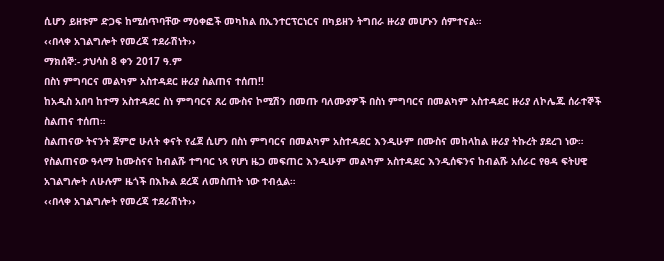ሲሆን ይዘቱም ድጋፍ ከሚሰጥባቸው ማዕቀፎች መካከል በኢንተርፕርነርና በካይዘን ትግበራ ዙሪያ መሆኑን ሰምተናል።
‹‹በላቀ አገልግሎት የመረጃ ተደራሽነት››
ማክሰኞ:- ታህሳስ 8 ቀን 2017 ዓ.ም
በስነ ምግባርና መልካም አስተዳደር ዙሪያ ስልጠና ተሰጠ!!
ከአዲስ አበባ ከተማ አስተዳደር ስነ ምግባርና ጸረ ሙስና ኮሚሽን በመጡ ባለሙያዎች በስነ ምግባርና በመልካም አስተዳደር ዙሪያ ለኮሌጁ ሰራተኞች ስልጠና ተሰጠ።
ስልጠናው ትናንት ጀምሮ ሁለት ቀናት የፈጀ ሲሆን በስነ ምግባርና በመልካም አስተዳደር እንዲሁም በሙስና መከላከል ዙሪያ ትኩረት ያደረገ ነው።
የስልጠናው ዓላማ ከሙስናና ከብልሹ ተግባር ነጻ የሆነ ዜጋ መፍጠር እንዲሁም መልካም አስተዳደር እንዲሰፍንና ከብልሹ አሰራር የፀዳ ፍትሀዊ አገልግሎት ለሁሉም ዜጎች በእኩል ደረጃ ለመስጠት ነው ተብሏል።
‹‹በላቀ አገልግሎት የመረጃ ተደራሽነት››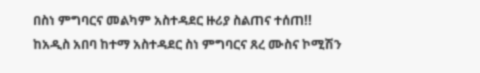በስነ ምግባርና መልካም አስተዳደር ዙሪያ ስልጠና ተሰጠ!!
ከአዲስ አበባ ከተማ አስተዳደር ስነ ምግባርና ጸረ ሙስና ኮሚሽን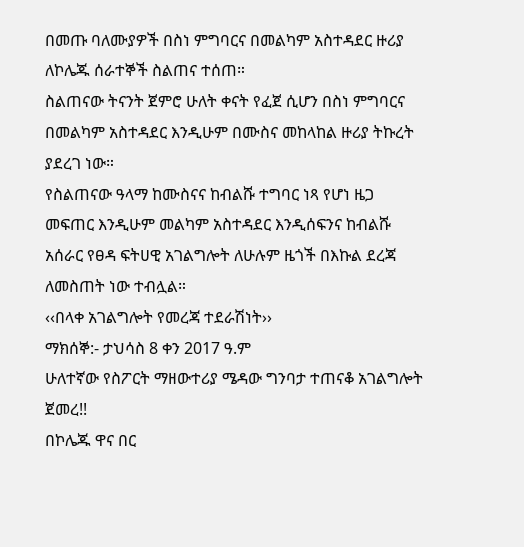በመጡ ባለሙያዎች በስነ ምግባርና በመልካም አስተዳደር ዙሪያ ለኮሌጁ ሰራተኞች ስልጠና ተሰጠ።
ስልጠናው ትናንት ጀምሮ ሁለት ቀናት የፈጀ ሲሆን በስነ ምግባርና በመልካም አስተዳደር እንዲሁም በሙስና መከላከል ዙሪያ ትኩረት ያደረገ ነው።
የስልጠናው ዓላማ ከሙስናና ከብልሹ ተግባር ነጻ የሆነ ዜጋ መፍጠር እንዲሁም መልካም አስተዳደር እንዲሰፍንና ከብልሹ አሰራር የፀዳ ፍትሀዊ አገልግሎት ለሁሉም ዜጎች በእኩል ደረጃ ለመስጠት ነው ተብሏል።
‹‹በላቀ አገልግሎት የመረጃ ተደራሽነት››
ማክሰኞ:- ታህሳስ 8 ቀን 2017 ዓ.ም
ሁለተኛው የስፖርት ማዘውተሪያ ሜዳው ግንባታ ተጠናቆ አገልግሎት ጀመረ!!
በኮሌጁ ዋና በር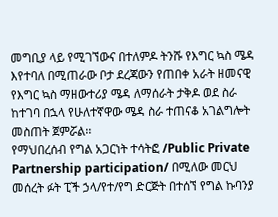መግቢያ ላይ የሚገኘውና በተለምዶ ትንሹ የእግር ኳስ ሜዳ እየተባለ በሚጠራው ቦታ ደረጃውን የጠበቀ አራት ዘመናዊ የእግር ኳስ ማዘውተሪያ ሜዳ ለማሰራት ታቅዶ ወደ ስራ ከተገባ በኋላ የሁለተኛዋው ሜዳ ስራ ተጠናቆ አገልግሎት መስጠት ጀምሯል፡፡
የማህበረሰብ የግል አጋርነት ተሳትፎ /Public Private Partnership participation/ በሚለው መርህ መሰረት ፉት ፒች ኃላ/የተ/የግ ድርጅት በተሰኘ የግል ኩባንያ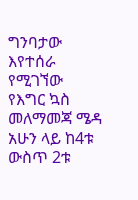ግንባታው እየተሰራ የሚገኘው የእግር ኳስ መለማመጃ ሜዳ አሁን ላይ ከ4ቱ ውስጥ 2ቱ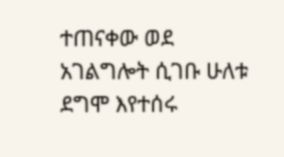ተጠናቀው ወደ አገልግሎት ሲገቡ ሁለቱ ደግሞ እየተሰሩ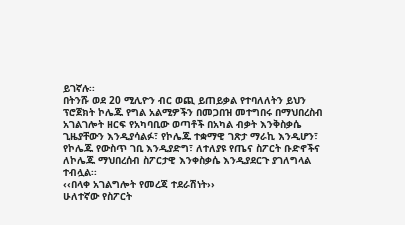ይገኛሉ፡፡
በትንሹ ወደ 20 ሚሊዮን ብር ወጪ ይጠይቃል የተባለለትን ይህን ፕሮጀክት ኮሌጁ የግል አልሚዎችን በመጋበዝ መተግበሩ በማህበረስብ አገልገሎት ዘርፍ የአካባቢው ወጣቶች በአካል ብቃት እንቅስቃሴ ጊዜያቸውን እንዲያሳልፉ፣ የኮሌጁ ተቋማዊ ገጽታ ማራኪ እንዲሆን፣ የኮሌጁ የውስጥ ገቢ እንዲያድግ፣ ለተለያዩ የጤና ስፖርት ቡድኖችና ለኮሌጁ ማህበረሰብ ስፖርታዊ እንቀስቃሴ እንዲያደርጉ ያገለግላል ተብሏል፡፡
‹‹በላቀ አገልግሎት የመረጃ ተደራሽነት››
ሁለተኛው የስፖርት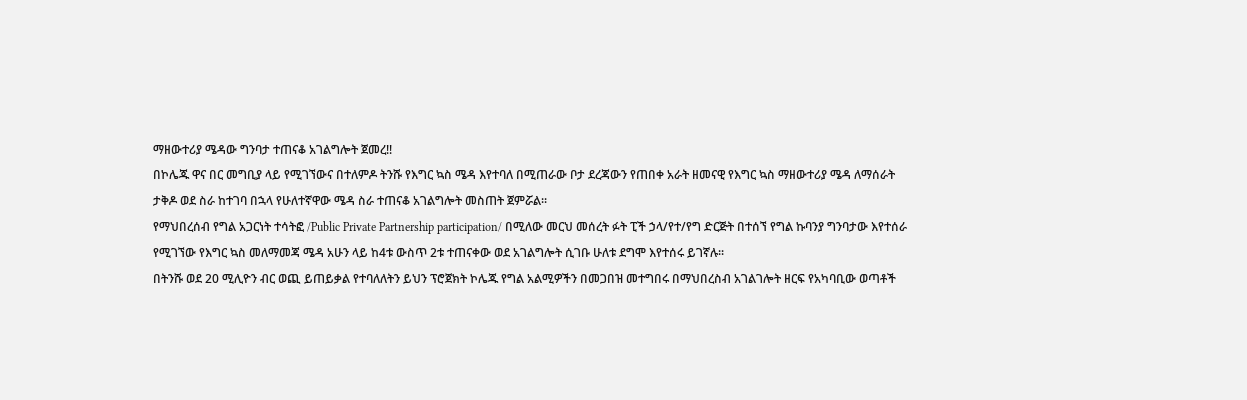ማዘውተሪያ ሜዳው ግንባታ ተጠናቆ አገልግሎት ጀመረ!!
በኮሌጁ ዋና በር መግቢያ ላይ የሚገኘውና በተለምዶ ትንሹ የእግር ኳስ ሜዳ እየተባለ በሚጠራው ቦታ ደረጃውን የጠበቀ አራት ዘመናዊ የእግር ኳስ ማዘውተሪያ ሜዳ ለማሰራት ታቅዶ ወደ ስራ ከተገባ በኋላ የሁለተኛዋው ሜዳ ስራ ተጠናቆ አገልግሎት መስጠት ጀምሯል፡፡
የማህበረሰብ የግል አጋርነት ተሳትፎ /Public Private Partnership participation/ በሚለው መርህ መሰረት ፉት ፒች ኃላ/የተ/የግ ድርጅት በተሰኘ የግል ኩባንያ ግንባታው እየተሰራ የሚገኘው የእግር ኳስ መለማመጃ ሜዳ አሁን ላይ ከ4ቱ ውስጥ 2ቱ ተጠናቀው ወደ አገልግሎት ሲገቡ ሁለቱ ደግሞ እየተሰሩ ይገኛሉ፡፡
በትንሹ ወደ 20 ሚሊዮን ብር ወጪ ይጠይቃል የተባለለትን ይህን ፕሮጀክት ኮሌጁ የግል አልሚዎችን በመጋበዝ መተግበሩ በማህበረስብ አገልገሎት ዘርፍ የአካባቢው ወጣቶች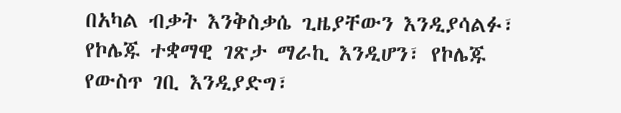በአካል ብቃት እንቅስቃሴ ጊዜያቸውን እንዲያሳልፉ፣ የኮሌጁ ተቋማዊ ገጽታ ማራኪ እንዲሆን፣ የኮሌጁ የውስጥ ገቢ እንዲያድግ፣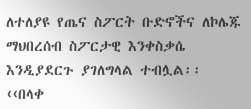ለተለያዩ የጤና ስፖርት ቡድኖችና ለኮሌጁ ማህበረሰብ ስፖርታዊ እንቀስቃሴ እንዲያደርጉ ያገለግላል ተብሏል፡፡
‹‹በላቀ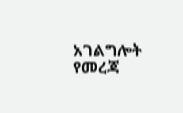አገልግሎት የመረጃ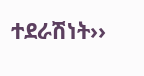ተደራሽነት››